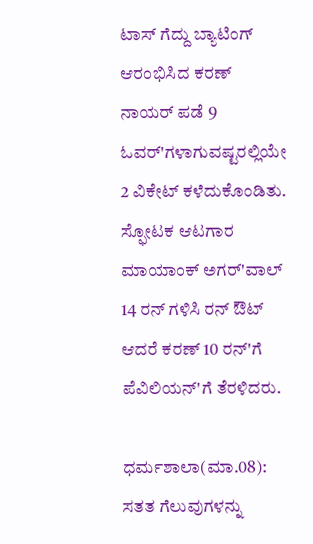ಟಾಸ್ ಗೆದ್ದು ಬ್ಯಾಟಿಂಗ್ ಆರಂಭಿಸಿದ ಕರಣ್ ನಾಯರ್ ಪಡೆ 9 ಓವರ್'ಗಳಾಗುವಷ್ಟರಲ್ಲಿಯೇ 2 ವಿಕೇಟ್ ಕಳೆದುಕೊಂಡಿತು. ಸ್ಫೋಟಕ ಆಟಗಾರ ಮಾಯಾಂಕ್ ಅಗರ್'ವಾಲ್ 14 ರನ್ ಗಳಿಸಿ ರನ್ ಔಟ್ ಆದರೆ ಕರಣ್ 10 ರನ್'ಗೆ ಪೆವಿಲಿಯನ್'ಗೆ ತೆರಳಿದರು.

ಧರ್ಮಶಾಲಾ(ಮಾ.08): ಸತತ ಗೆಲುವುಗಳನ್ನು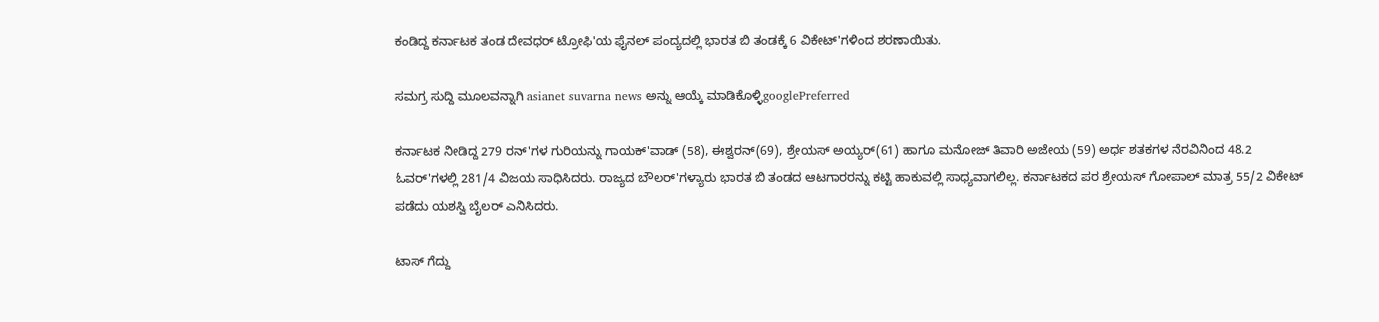ಕಂಡಿದ್ದ ಕರ್ನಾಟಕ ತಂಡ ದೇವಧರ್ ಟ್ರೋಫಿ'ಯ ಫೈನಲ್ ಪಂದ್ಯದಲ್ಲಿ ಭಾರತ ಬಿ ತಂಡಕ್ಕೆ 6 ವಿಕೇಟ್'ಗಳಿಂದ ಶರಣಾಯಿತು.

ಸಮಗ್ರ ಸುದ್ದಿ ಮೂಲವನ್ನಾಗಿ asianet suvarna news ಅನ್ನು ಆಯ್ಕೆ ಮಾಡಿಕೊಳ್ಳಿgooglePreferred

ಕರ್ನಾಟಕ ನೀಡಿದ್ದ 279 ರನ್'ಗಳ ಗುರಿಯನ್ನು ಗಾಯಕ್'ವಾಡ್ (58), ಈಶ್ವರನ್(69), ಶ್ರೇಯಸ್ ಅಯ್ಯರ್(61) ಹಾಗೂ ಮನೋಜ್ ತಿವಾರಿ ಅಜೇಯ (59) ಅರ್ಧ ಶತಕಗಳ ನೆರವಿನಿಂದ 48.2 ಓವರ್'ಗಳಲ್ಲಿ 281/4 ವಿಜಯ ಸಾಧಿಸಿದರು. ರಾಜ್ಯದ ಬೌಲರ್'ಗಳ್ಯಾರು ಭಾರತ ಬಿ ತಂಡದ ಆಟಗಾರರನ್ನು ಕಟ್ಟಿ ಹಾಕುವಲ್ಲಿ ಸಾಧ್ಯವಾಗಲಿಲ್ಲ. ಕರ್ನಾಟಕದ ಪರ ಶ್ರೇಯಸ್ ಗೋಪಾಲ್ ಮಾತ್ರ 55/2 ವಿಕೇಟ್ ಪಡೆದು ಯಶಸ್ವಿ ಬೈಲರ್ ಎನಿಸಿದರು.

ಟಾಸ್ ಗೆದ್ದು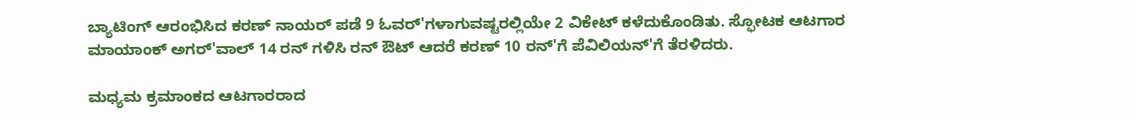ಬ್ಯಾಟಿಂಗ್ ಆರಂಭಿಸಿದ ಕರಣ್ ನಾಯರ್ ಪಡೆ 9 ಓವರ್'ಗಳಾಗುವಷ್ಟರಲ್ಲಿಯೇ 2 ವಿಕೇಟ್ ಕಳೆದುಕೊಂಡಿತು. ಸ್ಫೋಟಕ ಆಟಗಾರ ಮಾಯಾಂಕ್ ಅಗರ್'ವಾಲ್ 14 ರನ್ ಗಳಿಸಿ ರನ್ ಔಟ್ ಆದರೆ ಕರಣ್ 10 ರನ್'ಗೆ ಪೆವಿಲಿಯನ್'ಗೆ ತೆರಳಿದರು.

ಮಧ್ಯಮ ಕ್ರಮಾಂಕದ ಆಟಗಾರರಾದ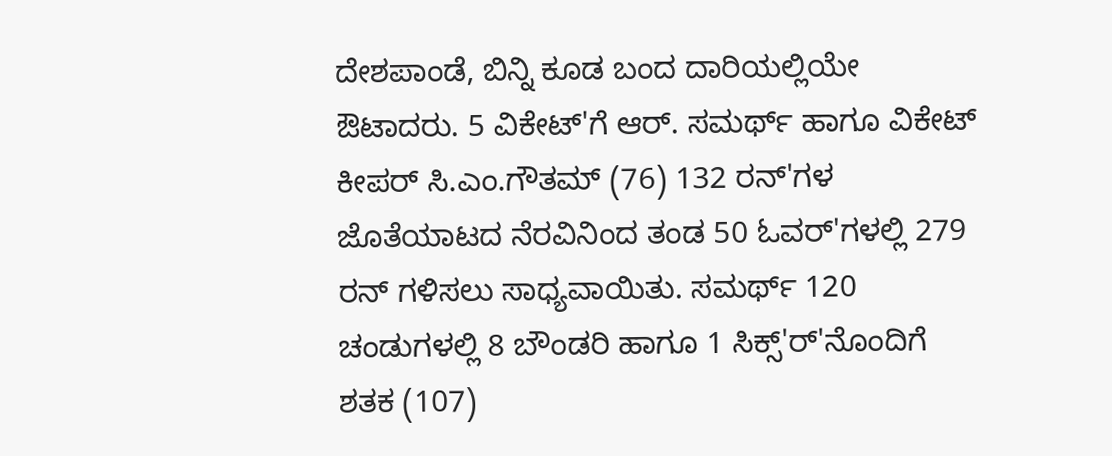ದೇಶಪಾಂಡೆ, ಬಿನ್ನಿ ಕೂಡ ಬಂದ ದಾರಿಯಲ್ಲಿಯೇ ಔಟಾದರು. 5 ವಿಕೇಟ್'ಗೆ ಆರ್. ಸಮರ್ಥ್ ಹಾಗೂ ವಿಕೇಟ್ ಕೀಪರ್ ಸಿ.ಎಂ.ಗೌತಮ್ (76) 132 ರನ್'ಗಳ ಜೊತೆಯಾಟದ ನೆರವಿನಿಂದ ತಂಡ 50 ಓವರ್'ಗಳಲ್ಲಿ 279 ರನ್ ಗಳಿಸಲು ಸಾಧ್ಯವಾಯಿತು. ಸಮರ್ಥ್ 120 ಚಂಡುಗಳಲ್ಲಿ 8 ಬೌಂಡರಿ ಹಾಗೂ 1 ಸಿಕ್ಸ್'ರ್'ನೊಂದಿಗೆ ಶತಕ (107)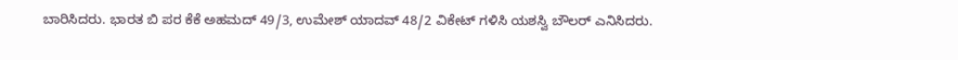ಬಾರಿಸಿದರು. ಭಾರತ ಬಿ ಪರ ಕೆಕೆ ಅಹಮದ್ 49/3, ಉಮೇಶ್ ಯಾದವ್ 48/2 ವಿಕೇಟ್ ಗಳಿಸಿ ಯಶಸ್ವಿ ಬೌಲರ್ ಎನಿಸಿದರು.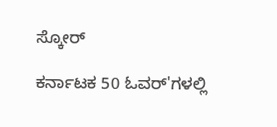ಸ್ಕೋರ್

ಕರ್ನಾಟಕ 50 ಓವರ್'ಗಳಲ್ಲಿ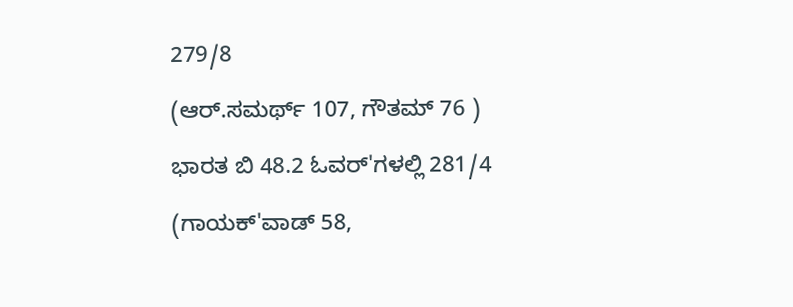279/8

(ಆರ್.ಸಮರ್ಥ್ 107, ಗೌತಮ್ 76 )

ಭಾರತ ಬಿ 48.2 ಓವರ್'ಗಳಲ್ಲಿ 281/4

(ಗಾಯಕ್'ವಾಡ್ 58,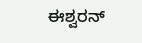ಈಶ್ವರನ್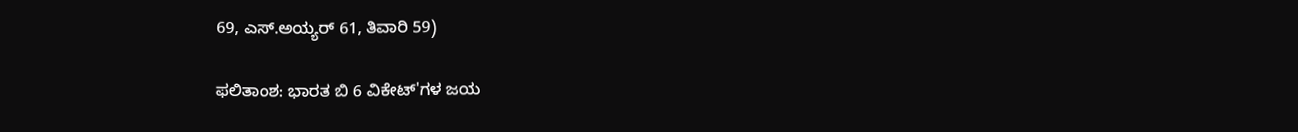69, ಎಸ್.ಅಯ್ಯರ್ 61, ತಿವಾರಿ 59)

ಫಲಿತಾಂಶ: ಭಾರತ ಬಿ 6 ವಿಕೇಟ್'ಗಳ ಜಯ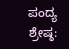ಪಂದ್ಯ ಶ್ರೇಷ್ಠ: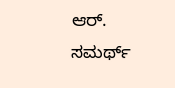ಆರ್. ಸಮರ್ಥ್